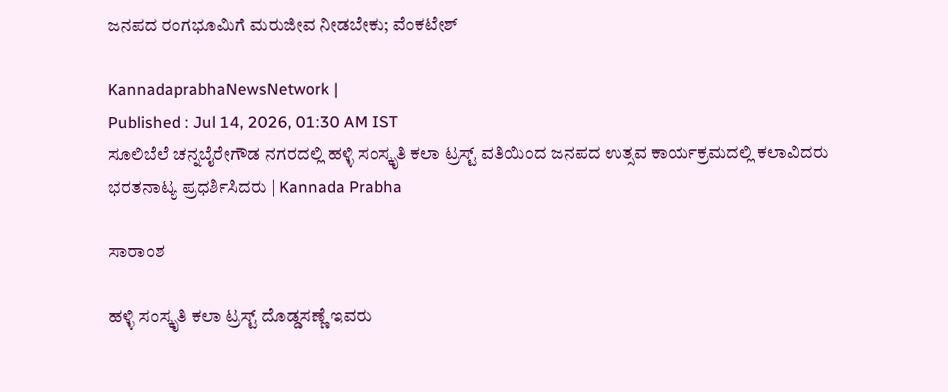ಜನಪದ ರಂಗಭೂಮಿಗೆ ಮರುಜೀವ ನೀಡಬೇಕು; ವೆಂಕಟೇಶ್

KannadaprabhaNewsNetwork |
Published : Jul 14, 2026, 01:30 AM IST
ಸೂಲಿಬೆಲೆ ಚನ್ನಬೈರೇಗೌಡ ನಗರದಲ್ಲಿ ಹಳ್ಳಿ ಸಂಸ್ಕೃತಿ ಕಲಾ ಟ್ರಸ್ಟ್ ವತಿಯಿಂದ ಜನಪದ ಉತ್ಸವ ಕಾರ್ಯಕ್ರಮದಲ್ಲಿ ಕಲಾವಿದರು ಭರತನಾಟ್ಯ ಪ್ರಧರ್ಶಿಸಿದರು | Kannada Prabha

ಸಾರಾಂಶ

ಹಳ್ಳಿ ಸಂಸ್ಕೃತಿ ಕಲಾ ಟ್ರಸ್ಟ್ ದೊಡ್ಡಸಣ್ಣೆ ಇವರು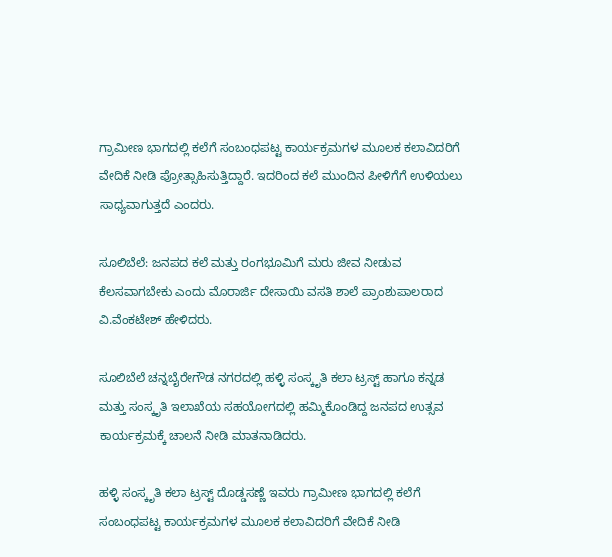ಗ್ರಾಮೀಣ ಭಾಗದಲ್ಲಿ ಕಲೆಗೆ ಸಂಬಂಧಪಟ್ಟ ಕಾರ್ಯಕ್ರಮಗಳ ಮೂಲಕ ಕಲಾವಿದರಿಗೆ ವೇದಿಕೆ ನೀಡಿ ಪ್ರೋತ್ಸಾಹಿಸುತ್ತಿದ್ದಾರೆ. ಇದರಿಂದ ಕಲೆ ಮುಂದಿನ ಪೀಳಿಗೆಗೆ ಉಳಿಯಲು ಸಾಧ್ಯವಾಗುತ್ತದೆ ಎಂದರು.

ಸೂಲಿಬೆಲೆ: ಜನಪದ ಕಲೆ ಮತ್ತು ರಂಗಭೂಮಿಗೆ ಮರು ಜೀವ ನೀಡುವ ಕೆಲಸವಾಗಬೇಕು ಎಂದು ಮೊರಾರ್ಜಿ ದೇಸಾಯಿ ವಸತಿ ಶಾಲೆ ಪ್ರಾಂಶುಪಾಲರಾದ ವಿ.ವೆಂಕಟೇಶ್ ಹೇಳಿದರು.

ಸೂಲಿಬೆಲೆ ಚನ್ನಬೈರೇಗೌಡ ನಗರದಲ್ಲಿ ಹಳ್ಳಿ ಸಂಸ್ಕೃತಿ ಕಲಾ ಟ್ರಸ್ಟ್ ಹಾಗೂ ಕನ್ನಡ ಮತ್ತು ಸಂಸ್ಕೃತಿ ಇಲಾಖೆಯ ಸಹಯೋಗದಲ್ಲಿ ಹಮ್ಮಿಕೊಂಡಿದ್ದ ಜನಪದ ಉತ್ಸವ ಕಾರ್ಯಕ್ರಮಕ್ಕೆ ಚಾಲನೆ ನೀಡಿ ಮಾತನಾಡಿದರು.

ಹಳ್ಳಿ ಸಂಸ್ಕೃತಿ ಕಲಾ ಟ್ರಸ್ಟ್ ದೊಡ್ಡಸಣ್ಣೆ ಇವರು ಗ್ರಾಮೀಣ ಭಾಗದಲ್ಲಿ ಕಲೆಗೆ ಸಂಬಂಧಪಟ್ಟ ಕಾರ್ಯಕ್ರಮಗಳ ಮೂಲಕ ಕಲಾವಿದರಿಗೆ ವೇದಿಕೆ ನೀಡಿ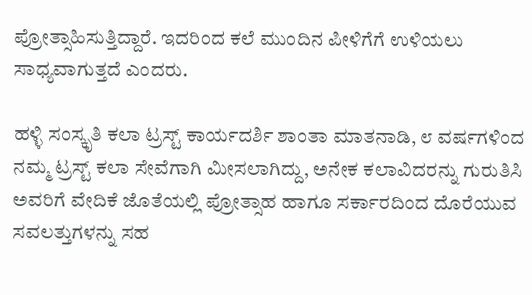ಪ್ರೋತ್ಸಾಹಿಸುತ್ತಿದ್ದಾರೆ. ಇದರಿಂದ ಕಲೆ ಮುಂದಿನ ಪೀಳಿಗೆಗೆ ಉಳಿಯಲು ಸಾಧ್ಯವಾಗುತ್ತದೆ ಎಂದರು.

ಹಳ್ಳಿ ಸಂಸ್ಕೃತಿ ಕಲಾ ಟ್ರಸ್ಟ್ ಕಾರ್ಯದರ್ಶಿ ಶಾಂತಾ ಮಾತನಾಡಿ, ೮ ವರ್ಷಗಳಿಂದ ನಮ್ಮ ಟ್ರಸ್ಟ್ ಕಲಾ ಸೇವೆಗಾಗಿ ಮೀಸಲಾಗಿದ್ದು, ಅನೇಕ ಕಲಾವಿದರನ್ನು ಗುರುತಿಸಿ ಅವರಿಗೆ ವೇದಿಕೆ ಜೊತೆಯಲ್ಲಿ ಪ್ರೋತ್ಸಾಹ ಹಾಗೂ ಸರ್ಕಾರದಿಂದ ದೊರೆಯುವ ಸವಲತ್ತುಗಳನ್ನು ಸಹ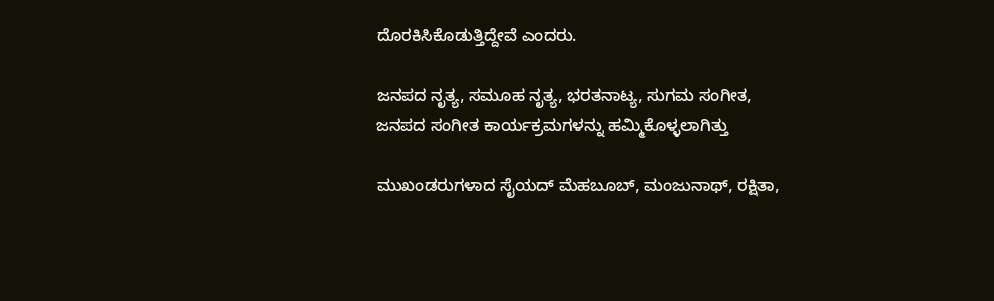ದೊರಕಿಸಿಕೊಡುತ್ತಿದ್ದೇವೆ ಎಂದರು.

ಜನಪದ ನೃತ್ಯ, ಸಮೂಹ ನೃತ್ಯ, ಭರತನಾಟ್ಯ, ಸುಗಮ ಸಂಗೀತ, ಜನಪದ ಸಂಗೀತ ಕಾರ್ಯಕ್ರಮಗಳನ್ನು ಹಮ್ಮಿಕೊಳ್ಳಲಾಗಿತ್ತು

ಮುಖಂಡರುಗಳಾದ ಸೈಯದ್ ಮೆಹಬೂಬ್, ಮಂಜುನಾಥ್, ರಕ್ಷಿತಾ,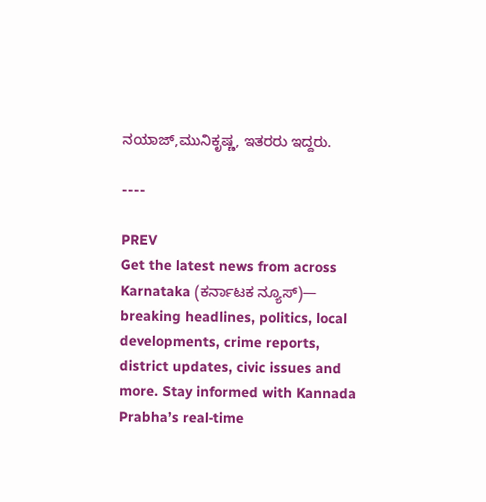ನಯಾಜ್,ಮುನಿಕೃಷ್ಣ, ಇತರರು ಇದ್ದರು.

----

PREV
Get the latest news from across Karnataka (ಕರ್ನಾಟಕ ನ್ಯೂಸ್)— breaking headlines, politics, local developments, crime reports, district updates, civic issues and more. Stay informed with Kannada Prabha’s real‑time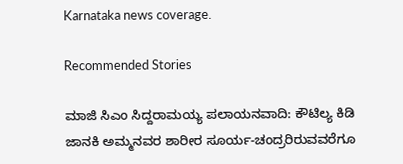Karnataka news coverage.

Recommended Stories

ಮಾಜಿ ಸಿಎಂ ಸಿದ್ದರಾಮಯ್ಯ ಪಲಾಯನವಾದಿ: ಕೌಟಿಲ್ಯ ಕಿಡಿ
ಜಾನಕಿ ಅಮ್ಮನವರ ಶಾರೀರ ಸೂರ್ಯ-ಚಂದ್ರರಿರುವವರೆಗೂ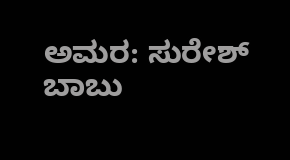ಅಮರ: ಸುರೇಶ್ ಬಾಬು